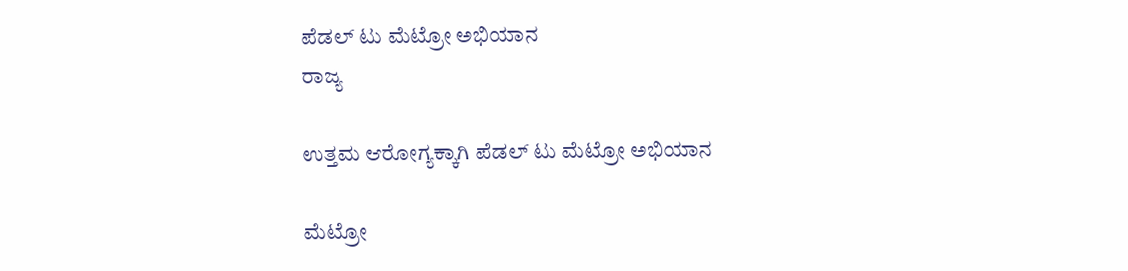ಪೆಡಲ್ ಟು ಮೆಟ್ರೋ ಅಭಿಯಾನ
ರಾಜ್ಯ

ಉತ್ತಮ ಆರೋಗ್ಯಕ್ಕಾಗಿ ಪೆಡಲ್ ಟು ಮೆಟ್ರೋ ಅಭಿಯಾನ

ಮೆಟ್ರೋ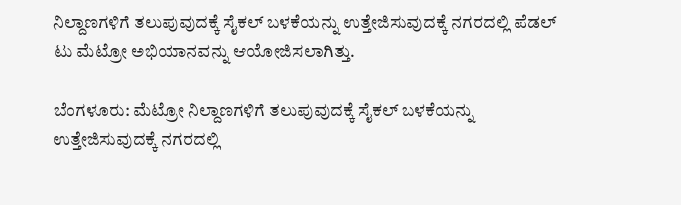ನಿಲ್ದಾಣಗಳಿಗೆ ತಲುಪುವುದಕ್ಕೆ ಸೈಕಲ್ ಬಳಕೆಯನ್ನು ಉತ್ತೇಜಿಸುವುದಕ್ಕೆ ನಗರದಲ್ಲಿ ಪೆಡಲ್ ಟು ಮೆಟ್ರೋ ಅಭಿಯಾನವನ್ನು ಆಯೋಜಿಸಲಾಗಿತ್ತು.

ಬೆಂಗಳೂರು: ಮೆಟ್ರೋ ನಿಲ್ದಾಣಗಳಿಗೆ ತಲುಪುವುದಕ್ಕೆ ಸೈಕಲ್ ಬಳಕೆಯನ್ನು ಉತ್ತೇಜಿಸುವುದಕ್ಕೆ ನಗರದಲ್ಲಿ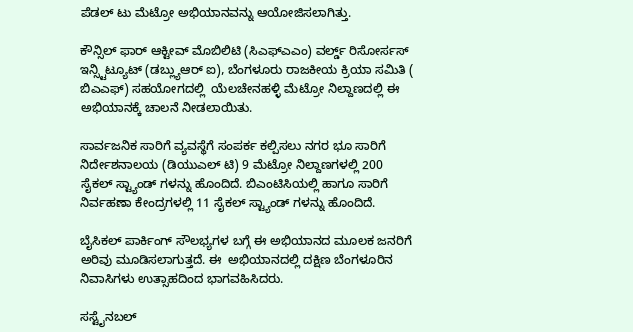ಪೆಡಲ್ ಟು ಮೆಟ್ರೋ ಅಭಿಯಾನವನ್ನು ಆಯೋಜಿಸಲಾಗಿತ್ತು.

ಕೌನ್ಸಿಲ್ ಫಾರ್ ಆಕ್ಟೀವ್ ಮೊಬಿಲಿಟಿ (ಸಿಎಫ್ಎಎಂ) ವರ್ಲ್ಡ್ ರಿಸೋರ್ಸಸ್ ಇನ್ಸ್ಟಿಟ್ಯೂಟ್ (ಡಬ್ಲ್ಯುಆರ್ ಐ), ಬೆಂಗಳೂರು ರಾಜಕೀಯ ಕ್ರಿಯಾ ಸಮಿತಿ ( ಬಿಎಎಫ್) ಸಹಯೋಗದಲ್ಲಿ  ಯೆಲಚೇನಹಳ್ಳಿ ಮೆಟ್ರೋ ನಿಲ್ದಾಣದಲ್ಲಿ ಈ ಅಭಿಯಾನಕ್ಕೆ ಚಾಲನೆ ನೀಡಲಾಯಿತು.

ಸಾರ್ವಜನಿಕ ಸಾರಿಗೆ ವ್ಯವಸ್ಥೆಗೆ ಸಂಪರ್ಕ ಕಲ್ಪಿಸಲು ನಗರ ಭೂ ಸಾರಿಗೆ ನಿರ್ದೇಶನಾಲಯ (ಡಿಯುಎಲ್ ಟಿ) 9 ಮೆಟ್ರೋ ನಿಲ್ದಾಣಗಳಲ್ಲಿ 200 ಸೈಕಲ್ ಸ್ಟ್ಯಾಂಡ್ ಗಳನ್ನು ಹೊಂದಿದೆ. ಬಿಎಂಟಿಸಿಯಲ್ಲಿ ಹಾಗೂ ಸಾರಿಗೆ ನಿರ್ವಹಣಾ ಕೇಂದ್ರಗಳಲ್ಲಿ 11 ಸೈಕಲ್ ಸ್ಟ್ಯಾಂಡ್ ಗಳನ್ನು ಹೊಂದಿದೆ.

ಬೈಸಿಕಲ್ ಪಾರ್ಕಿಂಗ್ ಸೌಲಭ್ಯಗಳ ಬಗ್ಗೆ ಈ ಅಭಿಯಾನದ ಮೂಲಕ ಜನರಿಗೆ ಅರಿವು ಮೂಡಿಸಲಾಗುತ್ತದೆ. ಈ  ಅಭಿಯಾನದಲ್ಲಿ ದಕ್ಷಿಣ ಬೆಂಗಳೂರಿನ ನಿವಾಸಿಗಳು ಉತ್ಸಾಹದಿಂದ ಭಾಗವಹಿಸಿದರು.

ಸಸ್ಟೈನಬಲ್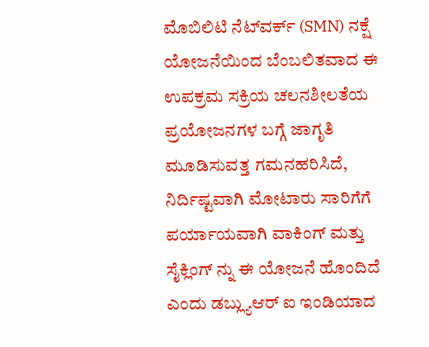ಮೊಬಿಲಿಟಿ ನೆಟ್‌ವರ್ಕ್ (SMN) ನಕ್ಷೆ ಯೋಜನೆಯಿಂದ ಬೆಂಬಲಿತವಾದ ಈ ಉಪಕ್ರಮ ಸಕ್ರಿಯ ಚಲನಶೀಲತೆಯ ಪ್ರಯೋಜನಗಳ ಬಗ್ಗೆ ಜಾಗೃತಿ ಮೂಡಿಸುವತ್ತ ಗಮನಹರಿಸಿದೆ, ನಿರ್ದಿಷ್ಟವಾಗಿ ಮೋಟಾರು ಸಾರಿಗೆಗೆ ಪರ್ಯಾಯವಾಗಿ ವಾಕಿಂಗ್ ಮತ್ತು ಸೈಕ್ಲಿಂಗ್ ನ್ನು ಈ ಯೋಜನೆ ಹೊಂದಿದೆ ಎಂದು ಡಬ್ಲ್ಯುಆರ್ ಐ ಇಂಡಿಯಾದ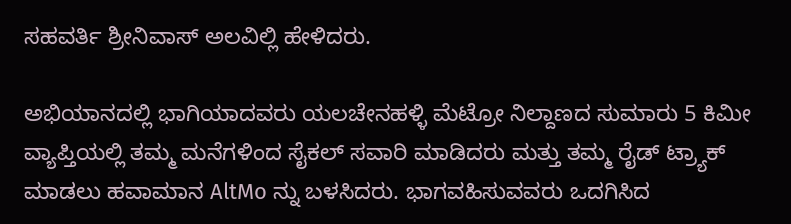ಸಹವರ್ತಿ ಶ್ರೀನಿವಾಸ್ ಅಲವಿಲ್ಲಿ ಹೇಳಿದರು.

ಅಭಿಯಾನದಲ್ಲಿ ಭಾಗಿಯಾದವರು ಯಲಚೇನಹಳ್ಳಿ ಮೆಟ್ರೋ ನಿಲ್ದಾಣದ ಸುಮಾರು 5 ಕಿಮೀ ವ್ಯಾಪ್ತಿಯಲ್ಲಿ ತಮ್ಮ ಮನೆಗಳಿಂದ ಸೈಕಲ್ ಸವಾರಿ ಮಾಡಿದರು ಮತ್ತು ತಮ್ಮ ರೈಡ್ ಟ್ರ್ಯಾಕ್ ಮಾಡಲು ಹವಾಮಾನ AltMo ನ್ನು ಬಳಸಿದರು. ಭಾಗವಹಿಸುವವರು ಒದಗಿಸಿದ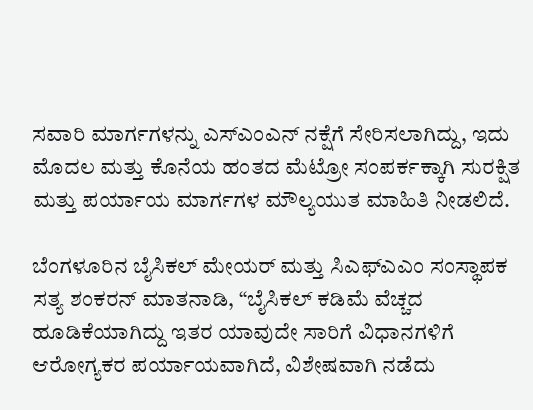ಸವಾರಿ ಮಾರ್ಗಗಳನ್ನು ಎಸ್ಎಂಎನ್ ನಕ್ಷೆಗೆ ಸೇರಿಸಲಾಗಿದ್ದು, ಇದು ಮೊದಲ ಮತ್ತು ಕೊನೆಯ ಹಂತದ ಮೆಟ್ರೋ ಸಂಪರ್ಕಕ್ಕಾಗಿ ಸುರಕ್ಷಿತ ಮತ್ತು ಪರ್ಯಾಯ ಮಾರ್ಗಗಳ ಮೌಲ್ಯಯುತ ಮಾಹಿತಿ ನೀಡಲಿದೆ.

ಬೆಂಗಳೂರಿನ ಬೈಸಿಕಲ್ ಮೇಯರ್ ಮತ್ತು ಸಿಎಫ್‌ಎಎಂ ಸಂಸ್ಥಾಪಕ ಸತ್ಯ ಶಂಕರನ್ ಮಾತನಾಡಿ, “ಬೈಸಿಕಲ್ ಕಡಿಮೆ ವೆಚ್ಚದ ಹೂಡಿಕೆಯಾಗಿದ್ದು ಇತರ ಯಾವುದೇ ಸಾರಿಗೆ ವಿಧಾನಗಳಿಗೆ ಆರೋಗ್ಯಕರ ಪರ್ಯಾಯವಾಗಿದೆ, ವಿಶೇಷವಾಗಿ ನಡೆದು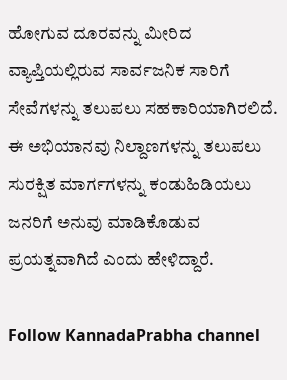ಹೋಗುವ ದೂರವನ್ನು ಮೀರಿದ ವ್ಯಾಪ್ತಿಯಲ್ಲಿರುವ ಸಾರ್ವಜನಿಕ ಸಾರಿಗೆ ಸೇವೆಗಳನ್ನು ತಲುಪಲು ಸಹಕಾರಿಯಾಗಿರಲಿದೆ. ಈ ಅಭಿಯಾನವು ನಿಲ್ದಾಣಗಳನ್ನು ತಲುಪಲು ಸುರಕ್ಷಿತ ಮಾರ್ಗಗಳನ್ನು ಕಂಡುಹಿಡಿಯಲು ಜನರಿಗೆ ಅನುವು ಮಾಡಿಕೊಡುವ ಪ್ರಯತ್ನವಾಗಿದೆ ಎಂದು ಹೇಳಿದ್ದಾರೆ.

Follow KannadaPrabha channel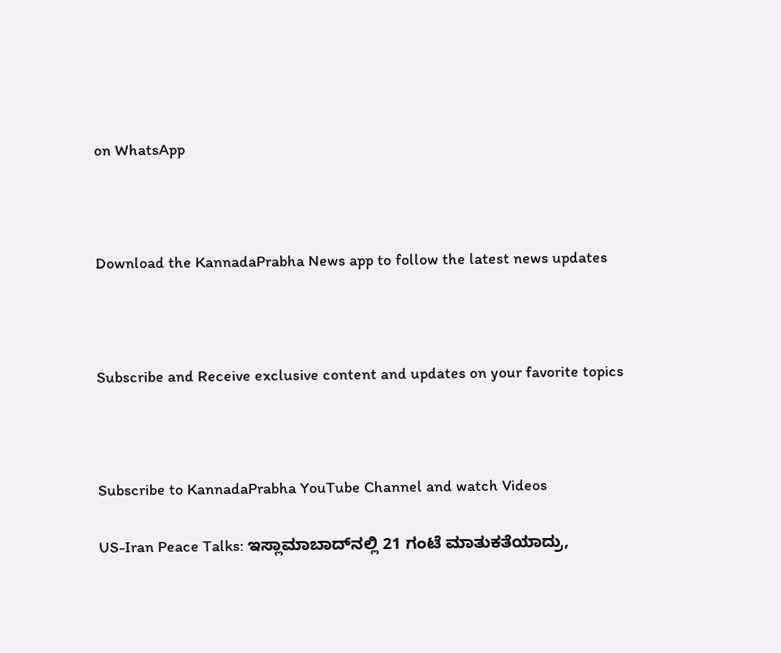on WhatsApp



Download the KannadaPrabha News app to follow the latest news updates



Subscribe and Receive exclusive content and updates on your favorite topics



Subscribe to KannadaPrabha YouTube Channel and watch Videos

US-Iran Peace Talks: ಇಸ್ಲಾಮಾಬಾದ್‌ನಲ್ಲಿ 21 ಗಂಟೆ ಮಾತುಕತೆಯಾದ್ರು,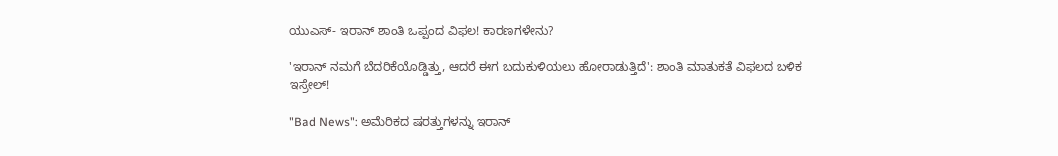ಯುಎಸ್- ಇರಾನ್ ಶಾಂತಿ ಒಪ್ಪಂದ ವಿಫಲ! ಕಾರಣಗಳೇನು?

'ಇರಾನ್ ನಮಗೆ ಬೆದರಿಕೆಯೊಡ್ಡಿತ್ತು, ಆದರೆ ಈಗ ಬದುಕುಳಿಯಲು ಹೋರಾಡುತ್ತಿದೆ': ಶಾಂತಿ ಮಾತುಕತೆ ವಿಫಲದ ಬಳಿಕ ಇಸ್ರೇಲ್!

"Bad News": ಅಮೆರಿಕದ ಷರತ್ತುಗಳನ್ನು ಇರಾನ್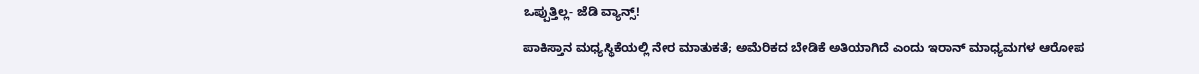ಒಪ್ಪುತ್ತಿಲ್ಲ- ಜೆಡಿ ವ್ಯಾನ್ಸ್!

ಪಾಕಿಸ್ತಾನ ಮಧ್ಯಸ್ಥಿಕೆಯಲ್ಲಿ ನೇರ ಮಾತುಕತೆ; ಅಮೆರಿಕದ ಬೇಡಿಕೆ ಅತಿಯಾಗಿದೆ ಎಂದು ಇರಾನ್ ಮಾಧ್ಯಮಗಳ ಆರೋಪ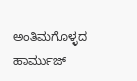ಅಂತಿಮಗೊಳ್ಳದ ಹಾರ್ಮುಜ್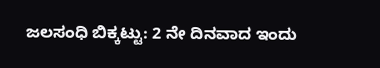ಜಲಸಂಧಿ ಬಿಕ್ಕಟ್ಟು: 2 ನೇ ದಿನವಾದ ಇಂದು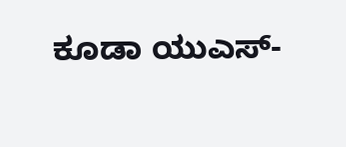ಕೂಡಾ ಯುಎಸ್-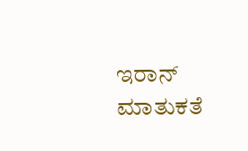ಇರಾನ್ ಮಾತುಕತೆ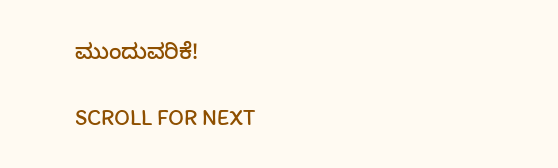ಮುಂದುವರಿಕೆ!

SCROLL FOR NEXT